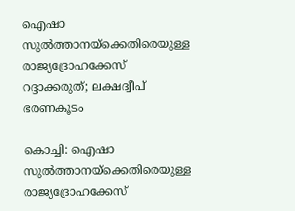ഐഷാ സുൽത്താനയ്‌ക്കെതിരെയുള്ള രാജ്യദ്രോഹക്കേസ് റദ്ദാക്കരുത്; ലക്ഷദ്വീപ് ഭരണകൂടം

കൊച്ചി: ഐഷാ സുൽത്താനയ്‌ക്കെതിരെയുള്ള രാജ്യദ്രോഹക്കേസ്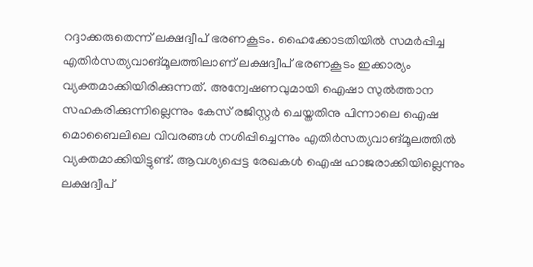റദ്ദാക്കരുതെന്ന് ലക്ഷദ്വീപ് ഭരണകൂടം. ഹൈക്കോടതിയിൽ സമർപ്പിച്ച എതിർസത്യവാങ്മൂലത്തിലാണ് ലക്ഷദ്വീപ് ഭരണകൂടം ഇക്കാര്യം വ്യക്തമാക്കിയിരിക്കുന്നത്. അന്വേഷണവുമായി ഐഷാ സുൽത്താന സഹകരിക്കുന്നില്ലെന്നും കേസ് രജിസ്റ്റർ ചെയ്തതിനു പിന്നാലെ ഐഷ മൊബൈലിലെ വിവരങ്ങൾ നശിപ്പിച്ചെന്നും എതിർസത്യവാങ്മൂലത്തിൽ വ്യക്തമാക്കിയിട്ടുണ്ട്. ആവശ്യപ്പെട്ട രേഖകൾ ഐഷ ഹാജരാക്കിയില്ലെന്നും ലക്ഷദ്വീപ്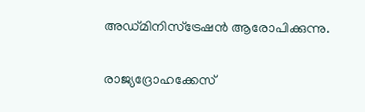അഡ്മിനിസ്‌ട്രേഷൻ ആരോപിക്കുന്നു.

രാജ്യദ്രോഹക്കേസ്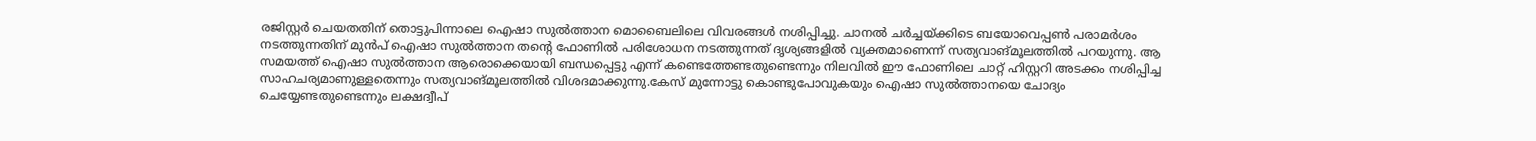രജിസ്റ്റർ ചെയതതിന് തൊട്ടുപിന്നാലെ ഐഷാ സുൽത്താന മൊബൈലിലെ വിവരങ്ങൾ നശിപ്പിച്ചു. ചാനൽ ചർച്ചയ്ക്കിടെ ബയോവെപ്പൺ പരാമർശം നടത്തുന്നതിന് മുൻപ് ഐഷാ സുൽത്താന തന്റെ ഫോണിൽ പരിശോധന നടത്തുന്നത് ദൃശ്യങ്ങളിൽ വ്യക്തമാണെന്ന് സത്യവാങ്മൂലത്തിൽ പറയുന്നു. ആ സമയത്ത് ഐഷാ സുൽത്താന ആരൊക്കെയായി ബന്ധപ്പെട്ടു എന്ന് കണ്ടെത്തേണ്ടതുണ്ടെന്നും നിലവിൽ ഈ ഫോണിലെ ചാറ്റ് ഹിസ്റ്ററി അടക്കം നശിപ്പിച്ച സാഹചര്യമാണുള്ളതെന്നും സത്യവാങ്മൂലത്തിൽ വിശദമാക്കുന്നു.കേസ് മുന്നോട്ടു കൊണ്ടുപോവുകയും ഐഷാ സുൽത്താനയെ ചോദ്യം ചെയ്യേണ്ടതുണ്ടെന്നും ലക്ഷദ്വീപ്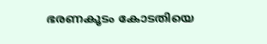ഭരണകൂടം കോടതിയെ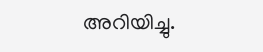അറിയിച്ചു.